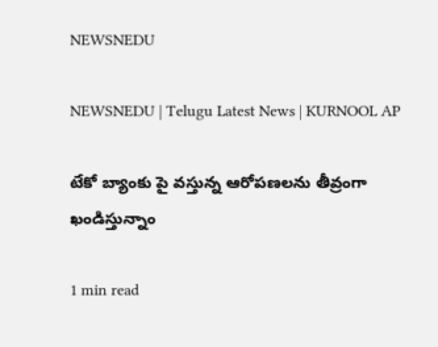NEWSNEDU

NEWSNEDU | Telugu Latest News | KURNOOL AP

టేకో బ్యాంకు పై వస్తున్న ఆరోపణలను తీవ్రంగా ఖండిస్తున్నాం

1 min read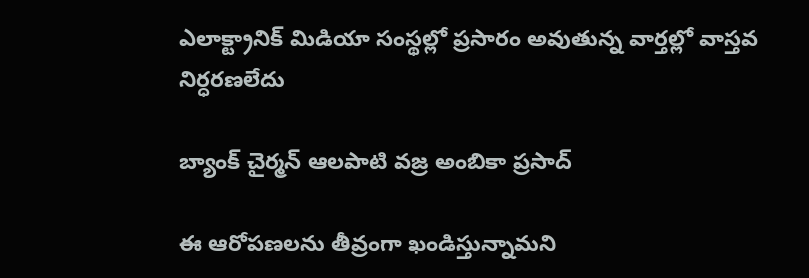ఎలాక్ట్రానిక్ మిడియా సంస్థల్లో ప్రసారం అవుతున్న వార్తల్లో వాస్తవ నిర్ధరణలేదు

బ్యాంక్ చైర్మన్ ఆలపాటి వజ్ర అంబికా ప్రసాద్

ఈ ఆరోపణలను తీవ్రంగా ఖండిస్తున్నామని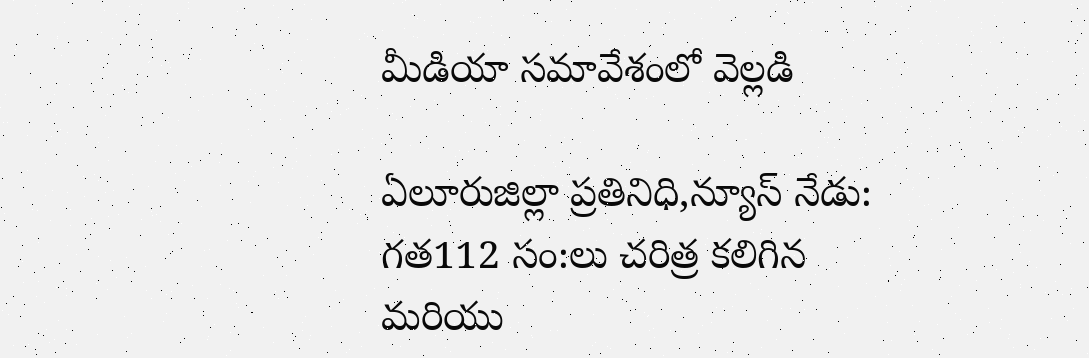మీడియా సమావేశంలో వెల్లడి

ఏలూరుజిల్లా ప్రతినిధి,న్యూస్ నేడు: గత112 సం:లు చరిత్ర కలిగిన మరియు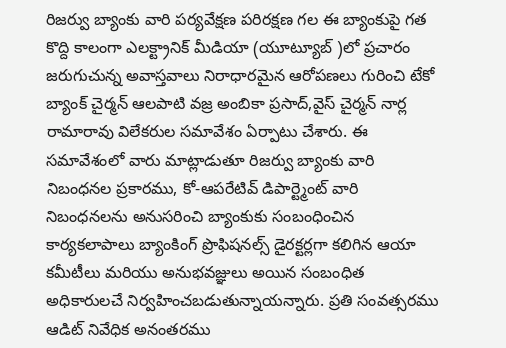రిజర్వు బ్యాంకు వారి పర్యవేక్షణ పరిరక్షణ గల ఈ బ్యాంకుపై గత కొద్ది కాలంగా ఎలక్ట్రానిక్ మీడియా (యూట్యూబ్ )లో ప్రచారం జరుగుచున్న అవాస్తవాలు నిరాధారమైన ఆరోపణలు గురించి టేకో బ్యాంక్ చైర్మన్ ఆలపాటి వజ్ర అంబికా ప్రసాద్,వైస్ చైర్మన్ నార్ల రామారావు విలేకరుల సమావేశం ఏర్పాటు చేశారు. ఈ సమావేశంలో వారు మాట్లాడుతూ రిజర్వు బ్యాంకు వారి నిబంధనల ప్రకారము, కో-ఆపరేటివ్ డిపార్ట్మెంట్ వారి నిబంధనలను అనుసరించి బ్యాంకుకు సంబంధించిన కార్యకలాపాలు బ్యాంకింగ్ ప్రొఫిషనల్స్ డైరక్టర్లగా కలిగిన ఆయా కమీటీలు మరియు అనుభవజ్ఞులు అయిన సంబంధిత అధికారులచే నిర్వహించబడుతున్నాయన్నారు. ప్రతి సంవత్సరము ఆడిట్ నివేధిక అనంతరము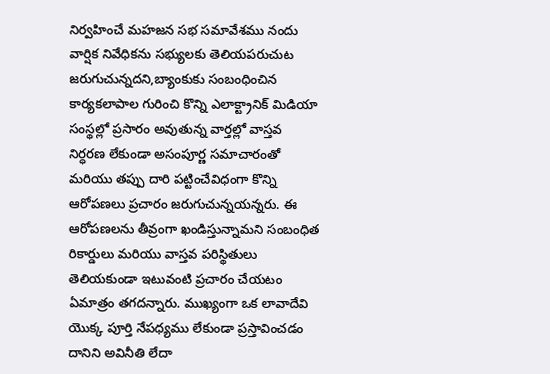నిర్వహించే మహజన సభ సమావేశము నందు వార్షిక నివేధికను సభ్యులకు తెలియపరుచుట జరుగుచున్నదని,బ్యాంకుకు సంబంధించిన కార్యకలాపాల గురించి కొన్ని ఎలాక్ట్రానిక్ మిడియా సంస్థల్లో ప్రసారం అవుతున్న వార్తల్లో వాస్తవ నిర్ధరణ లేకుండా అసంపూర్ణ సమాచారంతో మరియు తప్పు దారి పట్టించేవిధంగా కొన్ని ఆరోపణలు ప్రచారం జరుగుచున్నయన్నరు. ఈ ఆరోపణలను తీవ్రంగా ఖండిస్తున్నామని సంబంధిత రికార్డులు మరియు వాస్తవ పరిస్థితులు తెలియకుండా ఇటువంటి ప్రచారం చేయటం ఏమాత్రం తగదన్నారు. ముఖ్యంగా ఒక లావాదేవి యొక్క పూర్తి నేపధ్యము లేకుండా ప్రస్తావించడం దానిని అవినీతి లేదా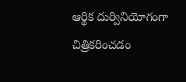ఆర్థిక దుర్వినియోగంగా చిత్రికరించడం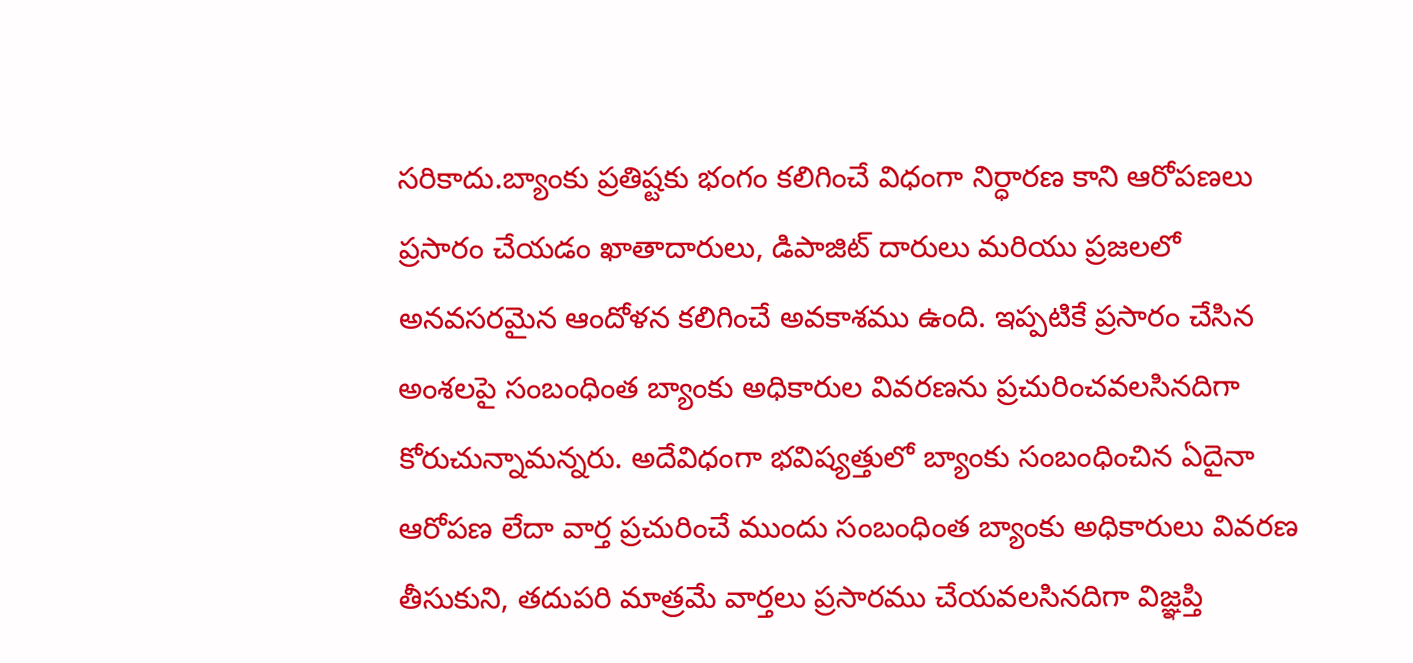సరికాదు.బ్యాంకు ప్రతిష్టకు భంగం కలిగించే విధంగా నిర్ధారణ కాని ఆరోపణలు ప్రసారం చేయడం ఖాతాదారులు, డిపాజిట్ దారులు మరియు ప్రజలలో అనవసరమైన ఆందోళన కలిగించే అవకాశము ఉంది. ఇప్పటికే ప్రసారం చేసిన అంశలపై సంబంధింత బ్యాంకు అధికారుల వివరణను ప్రచురించవలసినదిగా కోరుచున్నామన్నరు. అదేవిధంగా భవిష్యత్తులో బ్యాంకు సంబంధించిన ఏదైనా ఆరోపణ లేదా వార్త ప్రచురించే ముందు సంబంధింత బ్యాంకు అధికారులు వివరణ తీసుకుని, తదుపరి మాత్రమే వార్తలు ప్రసారము చేయవలసినదిగా విజ్ఞప్తి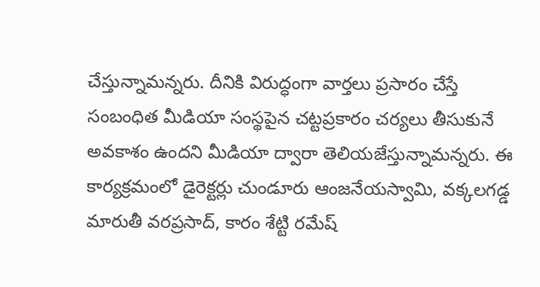చేస్తున్నామన్నరు. దీనికి విరుద్ధంగా వార్తలు ప్రసారం చేస్తే సంబంధిత మీడియా సంస్థపైన చట్టప్రకారం చర్యలు తీసుకునే అవకాశం ఉందని మీడియా ద్వారా తెలియజేస్తున్నామన్నరు. ఈ కార్యక్రమంలో డైరెక్టర్లు చుండూరు ఆంజనేయస్వామి, వక్కలగడ్డ మారుతీ వరప్రసాద్, కారం శేట్టి రమేష్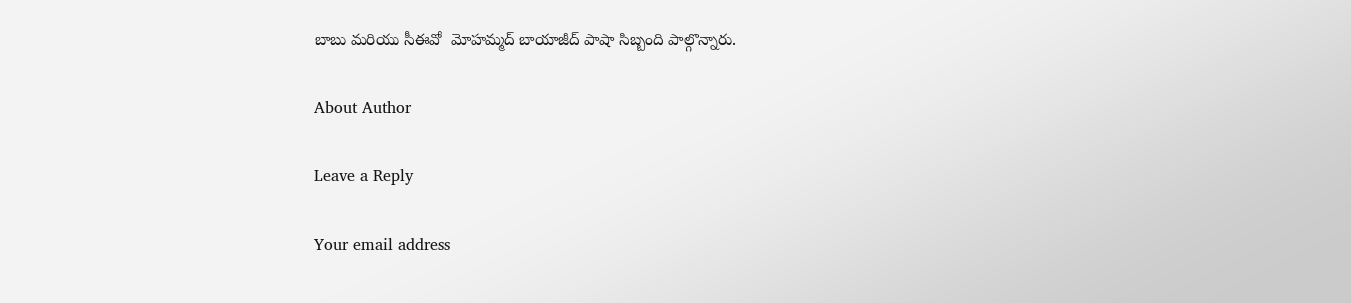బాబు మరియు సీఈవో  మోహమ్మద్ బాయాజీద్ పాషా సిబ్బంది పాల్గొన్నారు.

About Author

Leave a Reply

Your email address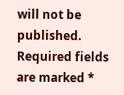will not be published. Required fields are marked *